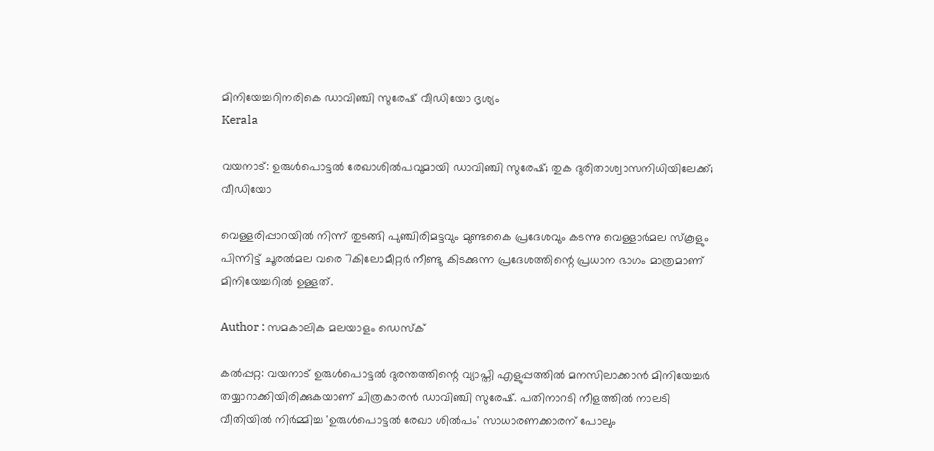മിനിയേച്ചറിനരികെ ഡാവിഞ്ചി സുരേഷ്‌ വീഡിയോ ദൃശ്യം
Kerala

വയനാട്: ഉരുള്‍പൊട്ടല്‍ രേഖാശില്‍പവുമായി ഡാവിഞ്ചി സുരേഷ്; തുക ദുരിതാശ്വാസനിധിയിലേക്ക്; വീഡിയോ

വെള്ളരിപ്പാറയില്‍ നിന്ന് തുടങ്ങി പുഞ്ചിരിമട്ടവും മുണ്ടകൈ പ്രദേശവും കടന്നു വെള്ളാര്‍മല സ്‌കൂളും പിന്നിട്ട് ചൂരല്‍മല വരെ 7കിലോമീറ്റര്‍ നീണ്ടു കിടക്കുന്ന പ്രദേശത്തിന്റെ പ്രധാന ഭാഗം മാത്രമാണ് മിനിയേച്ചറില്‍ ഉള്ളത്.

Author : സമകാലിക മലയാളം ഡെസ്ക്

കല്‍പ്പറ്റ: വയനാട് ഉരുള്‍പൊട്ടല്‍ ദുരന്തത്തിന്റെ വ്യാപ്തി എളുപ്പത്തില്‍ മനസിലാക്കാന്‍ മിനിയേച്ചര്‍ തയ്യാറാക്കിയിരിക്കുകയാണ് ചിത്രകാരന്‍ ഡാവിഞ്ചി സുരേഷ്. പതിനാറടി നീളത്തില്‍ നാലടി വീതിയില്‍ നിര്‍മ്മിച്ച 'ഉരുള്‍പൊട്ടല്‍ രേഖാ ശില്‍പം' സാധാരണക്കാരന് പോലും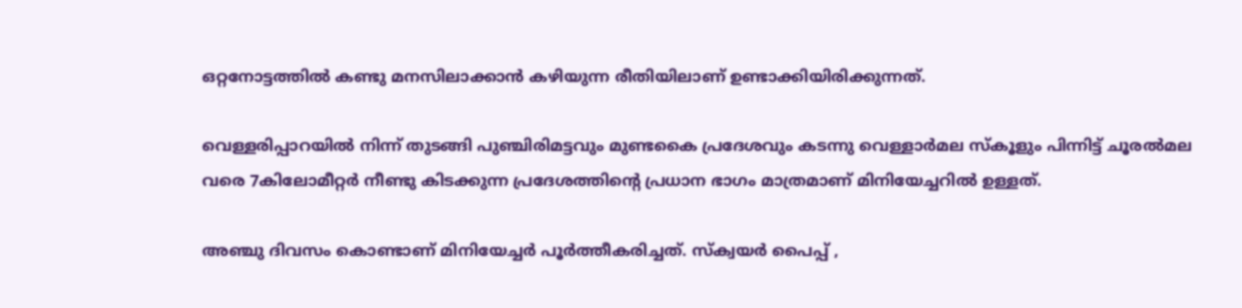ഒറ്റനോട്ടത്തില്‍ കണ്ടു മനസിലാക്കാന്‍ കഴിയുന്ന രീതിയിലാണ് ഉണ്ടാക്കിയിരിക്കുന്നത്.

വെള്ളരിപ്പാറയില്‍ നിന്ന് തുടങ്ങി പുഞ്ചിരിമട്ടവും മുണ്ടകൈ പ്രദേശവും കടന്നു വെള്ളാര്‍മല സ്‌കൂളും പിന്നിട്ട് ചൂരല്‍മല വരെ 7കിലോമീറ്റര്‍ നീണ്ടു കിടക്കുന്ന പ്രദേശത്തിന്റെ പ്രധാന ഭാഗം മാത്രമാണ് മിനിയേച്ചറില്‍ ഉള്ളത്.

അഞ്ചു ദിവസം കൊണ്ടാണ് മിനിയേച്ചര്‍ പൂര്‍ത്തീകരിച്ചത്. സ്‌ക്വയര്‍ പൈപ്പ് ,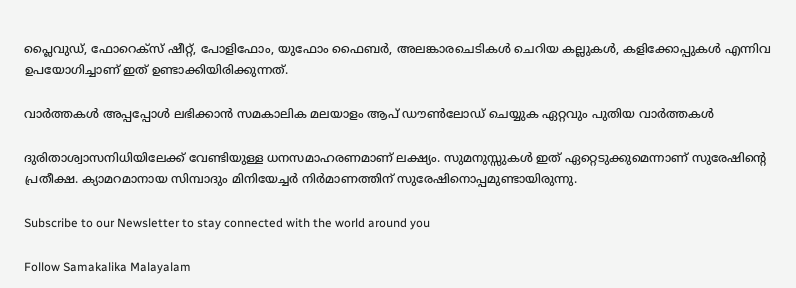പ്ലൈവുഡ്, ഫോറെക്സ് ഷീറ്റ്, പോളിഫോം, യുഫോം ഫൈബര്‍, അലങ്കാരചെടികള്‍ ചെറിയ കല്ലുകള്‍, കളിക്കോപ്പുകള്‍ എന്നിവ ഉപയോഗിച്ചാണ് ഇത് ഉണ്ടാക്കിയിരിക്കുന്നത്.

വാര്‍ത്തകള്‍ അപ്പപ്പോള്‍ ലഭിക്കാന്‍ സമകാലിക മലയാളം ആപ് ഡൗണ്‍ലോഡ് ചെയ്യുക ഏറ്റവും പുതിയ വാര്‍ത്തകള്‍

ദുരിതാശ്വാസനിധിയിലേക്ക് വേണ്ടിയുള്ള ധനസമാഹരണമാണ് ലക്ഷ്യം. സുമനുസ്സുകള്‍ ഇത് ഏറ്റെടുക്കുമെന്നാണ് സുരേഷിന്റെ പ്രതീക്ഷ. ക്യാമറമാനായ സിമ്പാദും മിനിയേച്ചര്‍ നിര്‍മാണത്തിന് സുരേഷിനൊപ്പമുണ്ടായിരുന്നു.

Subscribe to our Newsletter to stay connected with the world around you

Follow Samakalika Malayalam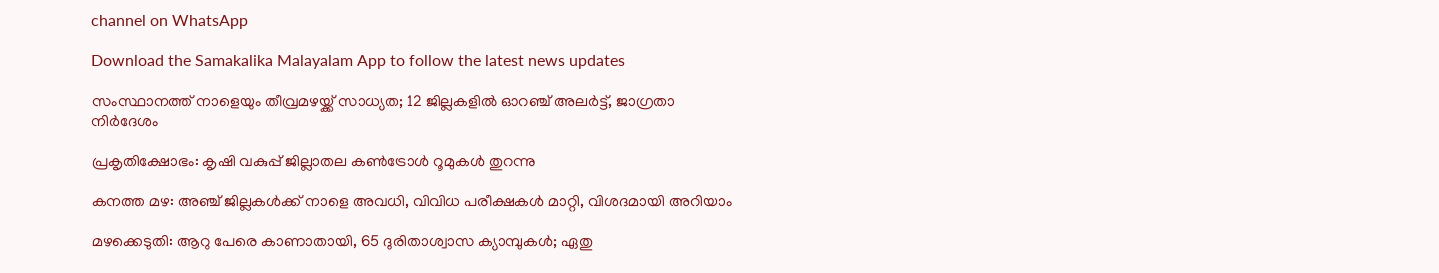channel on WhatsApp

Download the Samakalika Malayalam App to follow the latest news updates

സംസ്ഥാനത്ത് നാളെയും തീവ്രമഴയ്ക്ക് സാധ്യത; 12 ജില്ലകളില്‍ ഓറഞ്ച് അലര്‍ട്ട്, ജാഗ്രതാ നിര്‍ദേശം

പ്രകൃതിക്ഷോഭം: കൃഷി വകുപ്പ് ജില്ലാതല കൺട്രോൾ റൂമുകൾ തുറന്നു

കനത്ത മഴ: അഞ്ച് ജില്ലകൾക്ക് നാളെ അവധി, വിവിധ പരീക്ഷകൾ മാറ്റി, വിശദമായി അറിയാം

മഴക്കെടുതി: ആറു പേരെ കാണാതായി, 65 ദുരിതാശ്വാസ ക്യാമ്പുകള്‍; ഏതു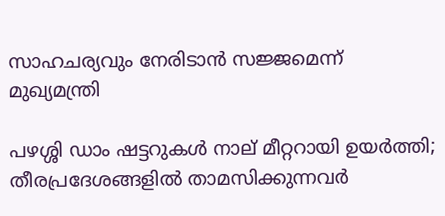സാഹചര്യവും നേരിടാൻ സജ്ജമെന്ന് മുഖ്യമന്ത്രി

പഴശ്ശി ഡാം ഷട്ടറുകള്‍ നാല് മീറ്ററായി ഉയര്‍ത്തി; തീരപ്രദേശങ്ങളില്‍ താമസിക്കുന്നവര്‍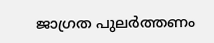ജാഗ്രത പുലർത്തണം